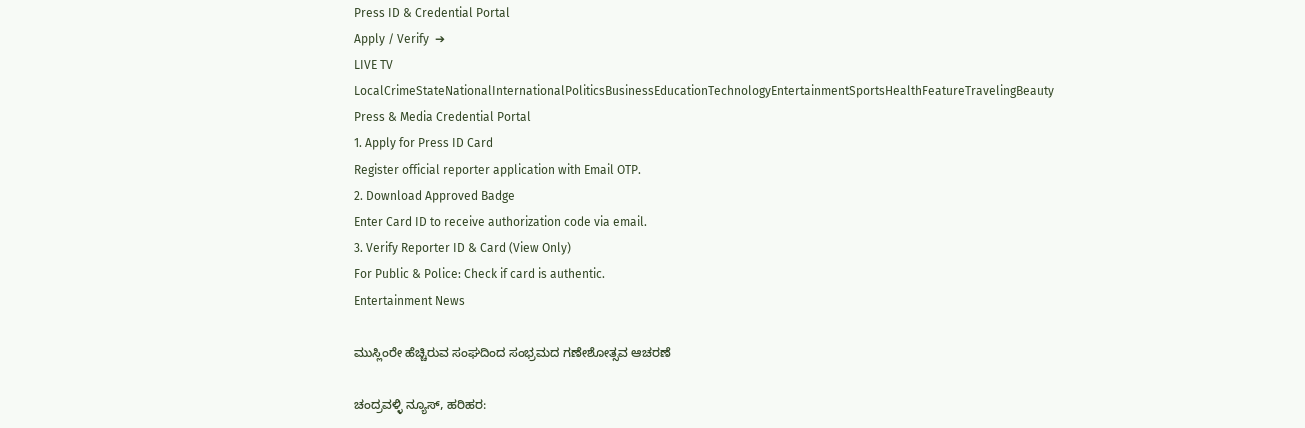Press ID & Credential Portal
Apply / Verify  ➔
LIVE TV LocalCrimeStateNationalInternationalPoliticsBusinessEducationTechnologyEntertainmentSportsHealthFeatureTravelingBeauty
Press & Media Credential Portal
1. Apply for Press ID Card
Register official reporter application with Email OTP.
2. Download Approved Badge
Enter Card ID to receive authorization code via email.
3. Verify Reporter ID & Card (View Only)
For Public & Police: Check if card is authentic.
Entertainment News

ಮುಸ್ಲಿಂರೇ ಹೆಚ್ಚಿರುವ ಸಂಘದಿಂದ ಸಂಭ್ರಮದ ಗಣೇಶೋತ್ಸವ ಆಚರಣೆ

ಚಂದ್ರವಳ್ಳಿ ನ್ಯೂಸ್, ಹರಿಹರ: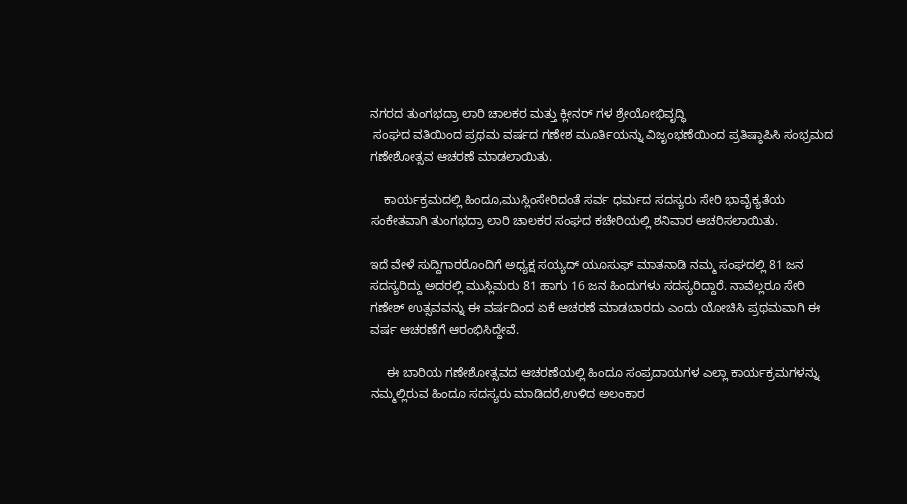ನಗರದ ತುಂಗಭದ್ರಾ ಲಾರಿ ಚಾಲಕರ ಮತ್ತು ಕ್ಲೀನರ್ ಗಳ ಶ್ರೇಯೋಭಿವೃದ್ಧಿ
 ಸಂಘದ ವತಿಯಿಂದ ಪ್ರಥಮ ವರ್ಷದ ಗಣೇಶ ಮೂರ್ತಿಯನ್ನು ವಿಜೃಂಭಣೆಯಿಂದ ಪ್ರತಿಷ್ಠಾಪಿಸಿ ಸಂಭ್ರಮದ ಗಣೇಶೋತ್ಸವ ಆಚರಣೆ ಮಾಡಲಾಯಿತು.

    ಕಾರ್ಯಕ್ರಮದಲ್ಲಿ ಹಿಂದೂ,ಮುಸ್ಲಿಂ‌ಸೇರಿದಂತೆ ಸರ್ವ ಧರ್ಮದ ಸದಸ್ಯರು ಸೇರಿ ಭಾವೈಕ್ಯತೆಯ ಸಂಕೇತವಾಗಿ ತುಂಗಭದ್ರಾ ಲಾರಿ ಚಾಲಕರ ಸಂಘದ ಕಚೇರಿಯಲ್ಲಿ ಶನಿವಾರ ಆಚರಿಸಲಾಯಿತು.

ಇದೆ ವೇಳೆ ಸುದ್ದಿಗಾರರೊಂದಿಗೆ ಅಧ್ಯಕ್ಷ ಸಯ್ಯದ್ ಯೂಸುಫ್ ಮಾತನಾಡಿ ನಮ್ಮ ಸಂಘದಲ್ಲಿ 81 ಜನ ಸದಸ್ಯರಿದ್ದು ಅದರಲ್ಲಿ ಮುಸ್ಲಿಮರು 81 ಹಾಗು 16 ಜನ ಹಿಂದುಗಳು ಸದಸ್ಯರಿದ್ದಾರೆ. ನಾವೆಲ್ಲರೂ ಸೇರಿ ಗಣೇಶ್ ಉತ್ಸವವನ್ನು ಈ ವರ್ಷದಿಂದ ಏಕೆ ಆಚರಣೆ ಮಾಡಬಾರದು ಎಂದು ಯೋಚಿಸಿ ಪ್ರಥಮವಾಗಿ ಈ ವರ್ಷ ಆಚರಣೆಗೆ ಆರಂಭಿಸಿದ್ದೇವೆ.

     ಈ ಬಾರಿಯ ಗಣೇಶೋತ್ಸವದ ಆಚರಣೆಯಲ್ಲಿ ಹಿಂದೂ ಸಂಪ್ರದಾಯಗಳ ಎಲ್ಲಾ ಕಾರ್ಯಕ್ರಮಗಳನ್ನು ನಮ್ಮಲ್ಲಿರುವ ಹಿಂದೂ ಸದಸ್ಯರು ಮಾಡಿದರೆ,ಉಳಿದ ಅಲಂಕಾರ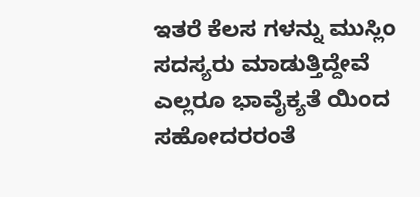ಇತರೆ ಕೆಲಸ ಗಳನ್ನು ಮುಸ್ಲಿಂ ಸದಸ್ಯರು ಮಾಡುತ್ತಿದ್ದೇವೆ ಎಲ್ಲರೂ ಭಾವೈಕ್ಯತೆ ಯಿಂದ ಸಹೋದರರಂತೆ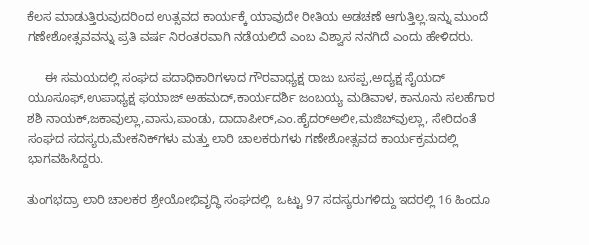ಕೆಲಸ ಮಾಡುತ್ತಿರುವುದರಿಂದ ಉತ್ಸವದ ಕಾರ್ಯಕ್ಕೆ ಯಾವುದೇ ರೀತಿಯ ಅಡಚಣೆ ಆಗುತ್ತಿಲ್ಲ.ಇನ್ನು ಮುಂದೆ ಗಣೇಶೋತ್ಸವವನ್ನು ಪ್ರತಿ ವರ್ಷ ನಿರಂತರವಾಗಿ ನಡೆಯಲಿದೆ ಎಂಬ ವಿಶ್ವಾಸ ನನಗಿದೆ ಎಂದು ಹೇಳಿದರು.

     ಈ ಸಮಯದಲ್ಲಿ ಸಂಘದ ಪದಾಧಿಕಾರಿಗಳಾದ ಗೌರವಾಧ್ಯಕ್ಷ ರಾಜು ಬಸಪ್ಪ,ಅದ್ಯಕ್ಷ ಸೈಯದ್ ಯೂಸೂಫ್,ಉಪಾಧ್ಯಕ್ಷ ಫಯಾಜ್ ಅಹಮದ್,ಕಾರ್ಯದರ್ಶಿ ಜಂಬಯ್ಯ ಮಡಿವಾಳ, ಕಾನೂನು ಸಲಹೆಗಾರ ಶಶಿ ನಾಯಕ್,ಜಕಾವುಲ್ಲಾ,ವಾಸು,ಪಾಂಡು, ದಾದಾಪೀರ್,ಎಂ.ಹೈದರ್‌ಅಲೀ,ಮಜಿಬ್‌ವುಲ್ಲಾ, ಸೇರಿದಂತೆ ಸಂಘದ ಸದಸ್ಯರು,ಮೇಕನಿಕ್‌ಗಳು ಮತ್ತು ಲಾರಿ ಚಾಲಕರುಗಳು ಗಣೇಶೋತ್ಸವದ ಕಾರ್ಯಕ್ರಮದಲ್ಲಿ ಭಾಗವಹಿಸಿದ್ದರು.

ತುಂಗಭದ್ರಾ ಲಾರಿ ಚಾಲಕರ ಶ್ರೇಯೋಭಿವೃದ್ಧಿ ಸಂಘದಲ್ಲಿ  ಒಟ್ಟು 97 ಸದಸ್ಯರುಗಳಿದ್ದು ಇದರಲ್ಲಿ 16 ಹಿಂದೂ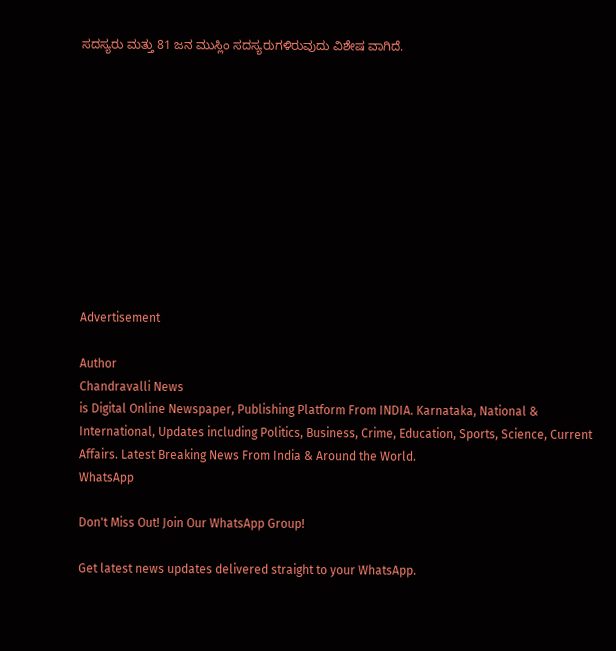ಸದಸ್ಯರು ಮತ್ತು 81 ಜನ ಮುಸ್ಲಿಂ ಸದಸ್ಯರುಗಳಿರುವುದು ವಿಶೇಷ ವಾಗಿದೆ.











Advertisement

Author
Chandravalli News
is Digital Online Newspaper, Publishing Platform From INDIA. Karnataka, National & International, Updates including Politics, Business, Crime, Education, Sports, Science, Current Affairs. Latest Breaking News From India & Around the World.
WhatsApp

Don't Miss Out! Join Our WhatsApp Group!

Get latest news updates delivered straight to your WhatsApp.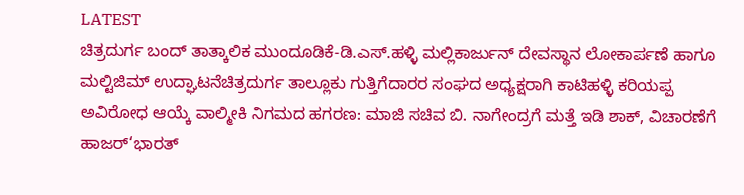LATEST
ಚಿತ್ರದುರ್ಗ ಬಂದ್ ತಾತ್ಕಾಲಿಕ ಮುಂದೂಡಿಕೆ-ಡಿ.ಎಸ್.ಹಳ್ಳಿ ಮಲ್ಲಿಕಾರ್ಜುನ್ ದೇವಸ್ಥಾನ ಲೋಕಾರ್ಪಣೆ ಹಾಗೂ ಮಲ್ಟಿಜಿಮ್ ಉದ್ಘಾಟನೆಚಿತ್ರದುರ್ಗ ತಾಲ್ಲೂಕು ಗುತ್ತಿಗೆದಾರರ ಸಂಘದ ಅಧ್ಯಕ್ಷರಾಗಿ ಕಾಟಿಹಳ್ಳಿ ಕರಿಯಪ್ಪ ಅವಿರೋಧ ಆಯ್ಕೆ ವಾಲ್ಮೀಕಿ ನಿಗಮದ ಹಗರಣ: ಮಾಜಿ ಸಚಿವ ಬಿ. ನಾಗೇಂದ್ರಗೆ ಮತ್ತೆ ಇಡಿ ಶಾಕ್, ವಿಚಾರಣೆಗೆ ಹಾಜರ್‘ಭಾರತ್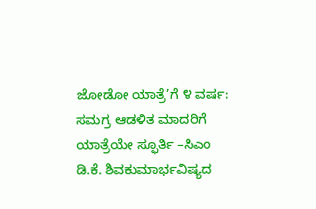ಜೋಡೋ ಯಾತ್ರೆ’ಗೆ ೪ ವರ್ಷ: ಸಮಗ್ರ ಆಡಳಿತ ಮಾದರಿಗೆ ಯಾತ್ರೆಯೇ ಸ್ಫೂರ್ತಿ –ಸಿಎಂ ಡಿ.ಕೆ. ಶಿವಕುಮಾರ್ಭವಿಷ್ಯದ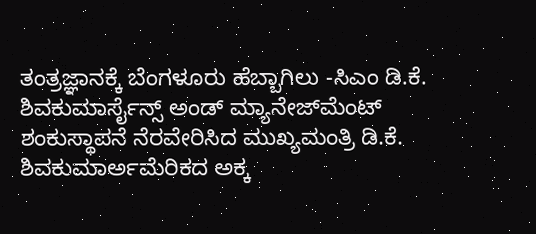ತಂತ್ರಜ್ಞಾನಕ್ಕೆ ಬೆಂಗಳೂರು ಹೆಬ್ಬಾಗಿಲು -ಸಿಎಂ ಡಿ.ಕೆ. ಶಿವಕುಮಾರ್ಸೈನ್ಸ್ ಅಂಡ್ ಮ್ಯಾನೇಜ್‌ಮೆಂಟ್ ಶಂಕುಸ್ಥಾಪನೆ ನೆರವೇರಿಸಿದ ಮುಖ್ಯಮಂತ್ರಿ ಡಿ.ಕೆ. ಶಿವಕುಮಾರ್ಅಮೆರಿಕದ ಅಕ್ಕ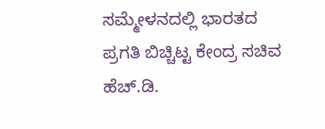ಸಮ್ಮೇಳನದಲ್ಲಿ ಭಾರತದ ಪ್ರಗತಿ ಬಿಚ್ಚಿಟ್ಟ ಕೇಂದ್ರ ಸಚಿವ ಹೆಚ್.ಡಿ.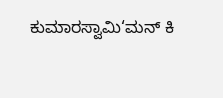ಕುಮಾರಸ್ವಾಮಿ‘ಮನ್ ಕಿ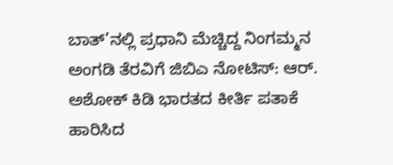ಬಾತ್’ನಲ್ಲಿ ಪ್ರಧಾನಿ ಮೆಚ್ಚಿದ್ದ ನಿಂಗಮ್ಮನ ಅಂಗಡಿ ತೆರವಿಗೆ ಜಿಬಿಎ ನೋಟಿಸ್: ಆರ್. ಅಶೋಕ್ ಕಿಡಿ ಭಾರತದ ಕೀರ್ತಿ ಪತಾಕೆ ಹಾರಿಸಿದ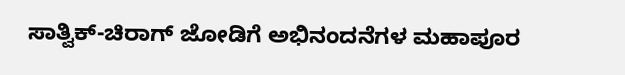ಸಾತ್ವಿಕ್-ಚಿರಾಗ್ ಜೋಡಿಗೆ ಅಭಿನಂದನೆಗಳ ಮಹಾಪೂರ